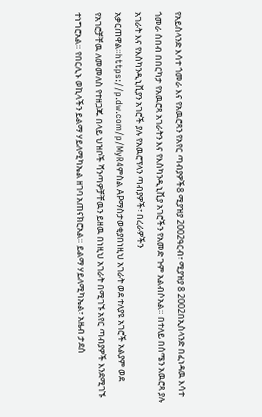የአይስላንድ እሳተ ጎመራ እና የአዉሮጻን የአየር ጣብያዎች8 ሚያዝያ 2002ዓርብ፣ ሚያዝያ 8 2002በኢስላንድ በፈነዳዉ እሳተ ጎመራ ሰበብ በበርካታ የአዉሮጻ አገራትን እና የእስካንዲኒቪያ አገሮችን የአመድ ጉም አልብሶአል። በተለይ በሰሜን አዉሮጻ ያሉ አገራት እና የእስካንዲኒቪያን አገሮች ያሉ የአዉሮፕላን ጣብያዎች፣ በረራዎችን አቃርጠዋል።https://p.dw.com/p/MyR4ምስል APማስታወቂያበነዚህ አገራት ወደ ተለያዩ አገሮች አልያም ወደ የአገሮቻቸዉ ለመመለስ የተዘጋጁ በላይ ህዝቦች ሻንጣዎቻቸዉን ይዘዉ በነዚህ አገራት በሚገኙ አየር ጣብያዎች እንደሚገኙ ተነግሮአል። የበርሊኑ ወኪላችን ይልማ ሃይለሚካኤል ዘገባ አጠናክሮአል። ይልማ ሃይለሚካኤል፣ አዜብ ታደሰ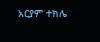አርያም ተክሌ